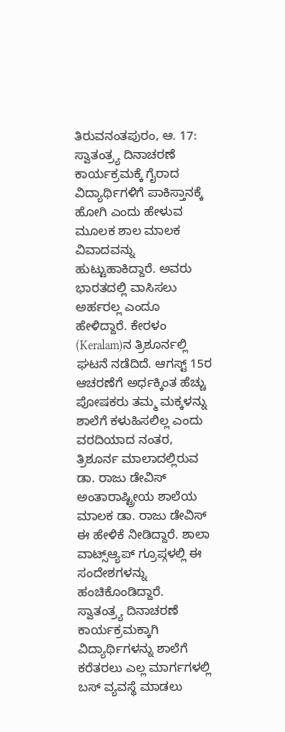ತಿರುವನಂತಪುರಂ, ಆ. 17: ಸ್ವಾತಂತ್ರ್ಯ ದಿನಾಚರಣೆ ಕಾರ್ಯಕ್ರಮಕ್ಕೆ ಗೈರಾದ ವಿದ್ಯಾರ್ಥಿಗಳಿಗೆ ಪಾಕಿಸ್ತಾನಕ್ಕೆ ಹೋಗಿ ಎಂದು ಹೇಳುವ ಮೂಲಕ ಶಾಲ ಮಾಲಕ ವಿವಾದವನ್ನು ಹುಟ್ಟುಹಾಕಿದ್ದಾರೆ. ಅವರು ಭಾರತದಲ್ಲಿ ವಾಸಿಸಲು ಅರ್ಹರಲ್ಲ ಎಂದೂ ಹೇಳಿದ್ದಾರೆ. ಕೇರಳಂ (Keralam)ನ ತ್ರಿಶೂರ್ನಲ್ಲಿ ಘಟನೆ ನಡೆದಿದೆ. ಆಗಸ್ಟ್ 15ರ ಆಚರಣೆಗೆ ಅರ್ಧಕ್ಕಿಂತ ಹೆಚ್ಚು ಪೋಷಕರು ತಮ್ಮ ಮಕ್ಕಳನ್ನು ಶಾಲೆಗೆ ಕಳುಹಿಸಲಿಲ್ಲ ಎಂದು ವರದಿಯಾದ ನಂತರ, ತ್ರಿಶೂರ್ನ ಮಾಲಾದಲ್ಲಿರುವ ಡಾ. ರಾಜು ಡೇವಿಸ್ ಅಂತಾರಾಷ್ಟ್ರೀಯ ಶಾಲೆಯ ಮಾಲಕ ಡಾ. ರಾಜು ಡೇವಿಸ್ ಈ ಹೇಳಿಕೆ ನೀಡಿದ್ದಾರೆ. ಶಾಲಾ ವಾಟ್ಸ್ಆ್ಯಪ್ ಗ್ರೂಪ್ಗಳಲ್ಲಿ ಈ ಸಂದೇಶಗಳನ್ನು ಹಂಚಿಕೊಂಡಿದ್ದಾರೆ.
ಸ್ವಾತಂತ್ರ್ಯ ದಿನಾಚರಣೆ ಕಾರ್ಯಕ್ರಮಕ್ಕಾಗಿ ವಿದ್ಯಾರ್ಥಿಗಳನ್ನು ಶಾಲೆಗೆ ಕರೆತರಲು ಎಲ್ಲ ಮಾರ್ಗಗಳಲ್ಲಿ ಬಸ್ ವ್ಯವಸ್ಥೆ ಮಾಡಲು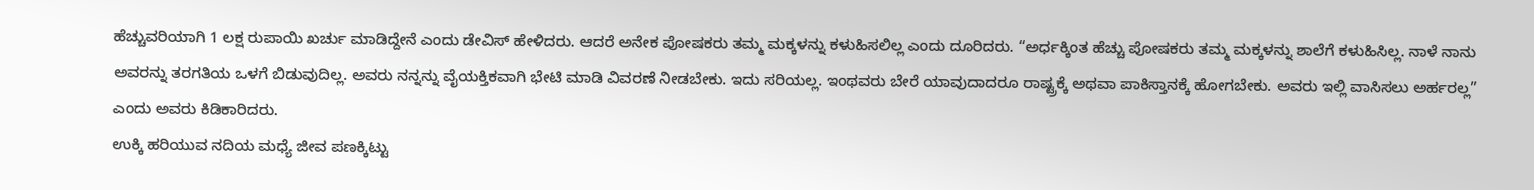ಹೆಚ್ಚುವರಿಯಾಗಿ 1 ಲಕ್ಷ ರುಪಾಯಿ ಖರ್ಚು ಮಾಡಿದ್ದೇನೆ ಎಂದು ಡೇವಿಸ್ ಹೇಳಿದರು. ಆದರೆ ಅನೇಕ ಪೋಷಕರು ತಮ್ಮ ಮಕ್ಕಳನ್ನು ಕಳುಹಿಸಲಿಲ್ಲ ಎಂದು ದೂರಿದರು. “ಅರ್ಧಕ್ಕಿಂತ ಹೆಚ್ಚು ಪೋಷಕರು ತಮ್ಮ ಮಕ್ಕಳನ್ನು ಶಾಲೆಗೆ ಕಳುಹಿಸಿಲ್ಲ. ನಾಳೆ ನಾನು ಅವರನ್ನು ತರಗತಿಯ ಒಳಗೆ ಬಿಡುವುದಿಲ್ಲ. ಅವರು ನನ್ನನ್ನು ವೈಯಕ್ತಿಕವಾಗಿ ಭೇಟಿ ಮಾಡಿ ವಿವರಣೆ ನೀಡಬೇಕು. ಇದು ಸರಿಯಲ್ಲ. ಇಂಥವರು ಬೇರೆ ಯಾವುದಾದರೂ ರಾಷ್ಟ್ರಕ್ಕೆ ಅಥವಾ ಪಾಕಿಸ್ತಾನಕ್ಕೆ ಹೋಗಬೇಕು. ಅವರು ಇಲ್ಲಿ ವಾಸಿಸಲು ಅರ್ಹರಲ್ಲ” ಎಂದು ಅವರು ಕಿಡಿಕಾರಿದರು.
ಉಕ್ಕಿ ಹರಿಯುವ ನದಿಯ ಮಧ್ಯೆ ಜೀವ ಪಣಕ್ಕಿಟ್ಟು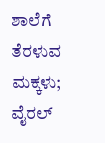ಶಾಲೆಗೆ ತೆರಳುವ ಮಕ್ಕಳು; ವೈರಲ್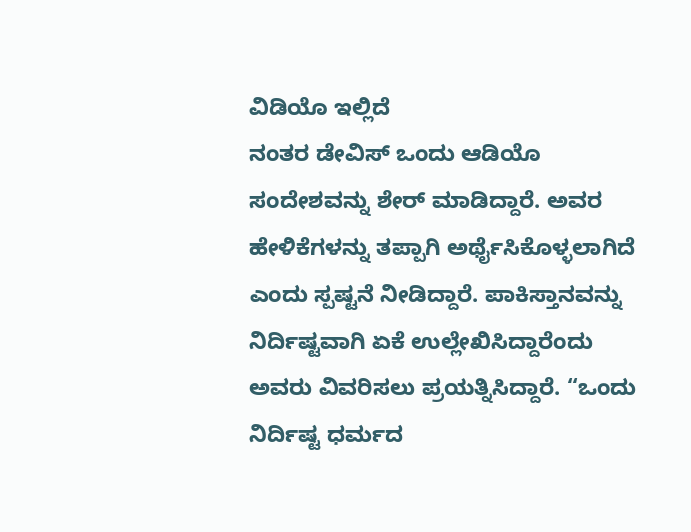ವಿಡಿಯೊ ಇಲ್ಲಿದೆ
ನಂತರ ಡೇವಿಸ್ ಒಂದು ಆಡಿಯೊ ಸಂದೇಶವನ್ನು ಶೇರ್ ಮಾಡಿದ್ದಾರೆ. ಅವರ ಹೇಳಿಕೆಗಳನ್ನು ತಪ್ಪಾಗಿ ಅರ್ಥೈಸಿಕೊಳ್ಳಲಾಗಿದೆ ಎಂದು ಸ್ಪಷ್ಟನೆ ನೀಡಿದ್ದಾರೆ. ಪಾಕಿಸ್ತಾನವನ್ನು ನಿರ್ದಿಷ್ಟವಾಗಿ ಏಕೆ ಉಲ್ಲೇಖಿಸಿದ್ದಾರೆಂದು ಅವರು ವಿವರಿಸಲು ಪ್ರಯತ್ನಿಸಿದ್ದಾರೆ. “ಒಂದು ನಿರ್ದಿಷ್ಟ ಧರ್ಮದ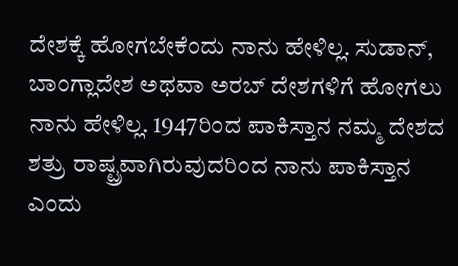ದೇಶಕ್ಕೆ ಹೋಗಬೇಕೆಂದು ನಾನು ಹೇಳಿಲ್ಲ. ಸುಡಾನ್, ಬಾಂಗ್ಲಾದೇಶ ಅಥವಾ ಅರಬ್ ದೇಶಗಳಿಗೆ ಹೋಗಲು ನಾನು ಹೇಳಿಲ್ಲ. 1947ರಿಂದ ಪಾಕಿಸ್ತಾನ ನಮ್ಮ ದೇಶದ ಶತ್ರು ರಾಷ್ಟ್ರವಾಗಿರುವುದರಿಂದ ನಾನು ಪಾಕಿಸ್ತಾನ ಎಂದು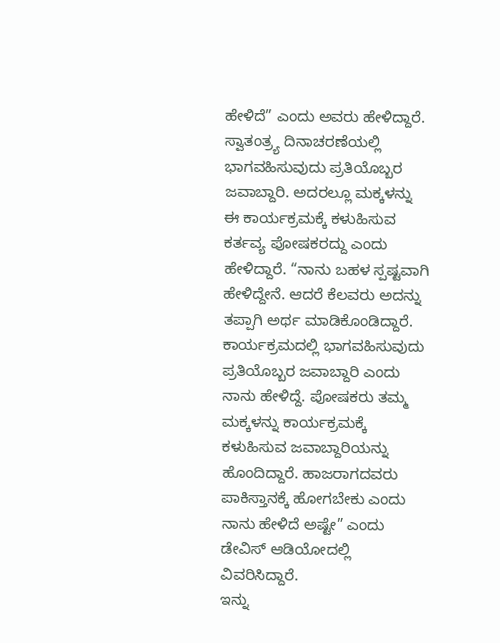ಹೇಳಿದೆ” ಎಂದು ಅವರು ಹೇಳಿದ್ದಾರೆ.
ಸ್ವಾತಂತ್ರ್ಯ ದಿನಾಚರಣೆಯಲ್ಲಿ ಭಾಗವಹಿಸುವುದು ಪ್ರತಿಯೊಬ್ಬರ ಜವಾಬ್ದಾರಿ. ಅದರಲ್ಲೂ ಮಕ್ಕಳನ್ನು ಈ ಕಾರ್ಯಕ್ರಮಕ್ಕೆ ಕಳುಹಿಸುವ ಕರ್ತವ್ಯ ಪೋಷಕರದ್ದು ಎಂದು ಹೇಳಿದ್ದಾರೆ. “ನಾನು ಬಹಳ ಸ್ಪಷ್ಟವಾಗಿ ಹೇಳಿದ್ದೇನೆ. ಆದರೆ ಕೆಲವರು ಅದನ್ನು ತಪ್ಪಾಗಿ ಅರ್ಥ ಮಾಡಿಕೊಂಡಿದ್ದಾರೆ. ಕಾರ್ಯಕ್ರಮದಲ್ಲಿ ಭಾಗವಹಿಸುವುದು ಪ್ರತಿಯೊಬ್ಬರ ಜವಾಬ್ದಾರಿ ಎಂದು ನಾನು ಹೇಳಿದ್ದೆ. ಪೋಷಕರು ತಮ್ಮ ಮಕ್ಕಳನ್ನು ಕಾರ್ಯಕ್ರಮಕ್ಕೆ ಕಳುಹಿಸುವ ಜವಾಬ್ದಾರಿಯನ್ನು ಹೊಂದಿದ್ದಾರೆ. ಹಾಜರಾಗದವರು ಪಾಕಿಸ್ತಾನಕ್ಕೆ ಹೋಗಬೇಕು ಎಂದು ನಾನು ಹೇಳಿದೆ ಅಷ್ಟೇ” ಎಂದು ಡೇವಿಸ್ ಆಡಿಯೋದಲ್ಲಿ ವಿವರಿಸಿದ್ದಾರೆ.
ಇನ್ನು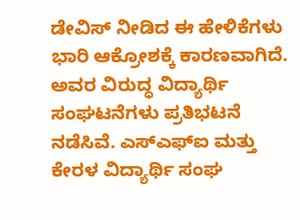ಡೇವಿಸ್ ನೀಡಿದ ಈ ಹೇಳಿಕೆಗಳು ಭಾರಿ ಆಕ್ರೋಶಕ್ಕೆ ಕಾರಣವಾಗಿದೆ. ಅವರ ವಿರುದ್ಧ ವಿದ್ಯಾರ್ಥಿ ಸಂಘಟನೆಗಳು ಪ್ರತಿಭಟನೆ ನಡೆಸಿವೆ. ಎಸ್ಎಫ್ಐ ಮತ್ತು ಕೇರಳ ವಿದ್ಯಾರ್ಥಿ ಸಂಘ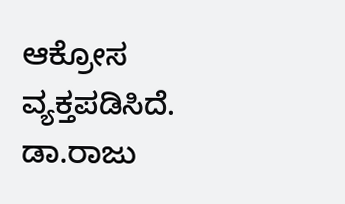ಆಕ್ರೋಸ ವ್ಯಕ್ತಪಡಿಸಿದೆ. ಡಾ.ರಾಜು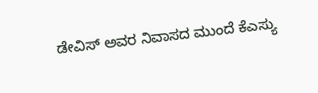ಡೇವಿಸ್ ಅವರ ನಿವಾಸದ ಮುಂದೆ ಕೆಎಸ್ಯು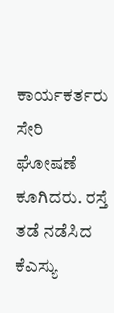ಕಾರ್ಯಕರ್ತರು ಸೇರಿ ಘೋಷಣೆ ಕೂಗಿದರು. ರಸ್ತೆ ತಡೆ ನಡೆಸಿದ ಕೆಎಸ್ಯು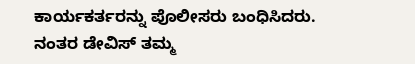ಕಾರ್ಯಕರ್ತರನ್ನು ಪೊಲೀಸರು ಬಂಧಿಸಿದರು. ನಂತರ ಡೇವಿಸ್ ತಮ್ಮ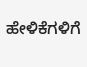ಹೇಳಿಕೆಗಳಿಗೆ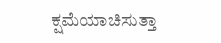ಕ್ಷಮೆಯಾಚಿಸುತ್ತಾ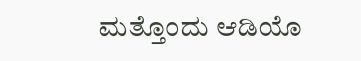ಮತ್ತೊಂದು ಆಡಿಯೊ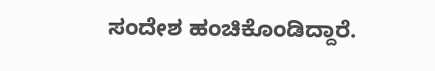ಸಂದೇಶ ಹಂಚಿಕೊಂಡಿದ್ದಾರೆ.